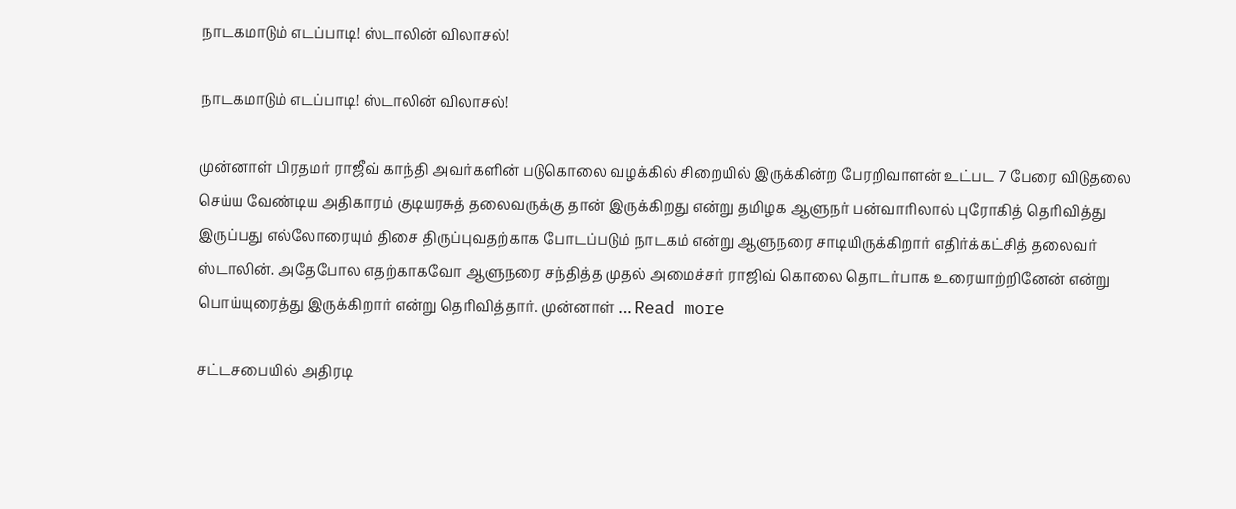நாடகமாடும் எடப்பாடி! ஸ்டாலின் விலாசல்!

நாடகமாடும் எடப்பாடி! ஸ்டாலின் விலாசல்!

முன்னாள் பிரதமர் ராஜீவ் காந்தி அவர்களின் படுகொலை வழக்கில் சிறையில் இருக்கின்ற பேரறிவாளன் உட்பட 7 பேரை விடுதலை செய்ய வேண்டிய அதிகாரம் குடியரசுத் தலைவருக்கு தான் இருக்கிறது என்று தமிழக ஆளுநர் பன்வாரிலால் புரோகித் தெரிவித்து இருப்பது எல்லோரையும் திசை திருப்புவதற்காக போடப்படும் நாடகம் என்று ஆளுநரை சாடியிருக்கிறார் எதிர்க்கட்சித் தலைவர் ஸ்டாலின். அதேபோல எதற்காகவோ ஆளுநரை சந்தித்த முதல் அமைச்சர் ராஜிவ் கொலை தொடர்பாக உரையாற்றினேன் என்று பொய்யுரைத்து இருக்கிறார் என்று தெரிவித்தார். முன்னாள் … Read more

சட்டசபையில் அதிரடி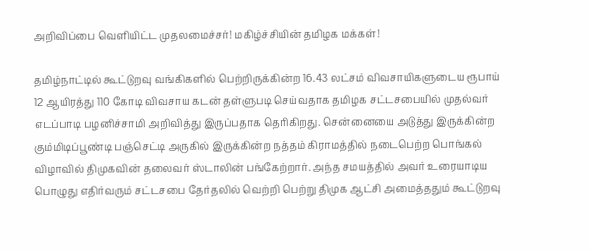அறிவிப்பை வெளியிட்ட முதலமைச்சர்! மகிழ்ச்சியின் தமிழக மக்கள்!

தமிழ்நாட்டில் கூட்டுறவு வங்கிகளில் பெற்றிருக்கின்ற 16.43 லட்சம் விவசாயிகளுடைய ரூபாய் 12 ஆயிரத்து 110 கோடி விவசாய கடன் தள்ளுபடி செய்வதாக தமிழக சட்டசபையில் முதல்வர் எடப்பாடி பழனிச்சாமி அறிவித்து இருப்பதாக தெரிகிறது. சென்னையை அடுத்து இருக்கின்ற கும்மிடிப்பூண்டி பஞ்செட்டி அருகில் இருக்கின்ற நத்தம் கிராமத்தில் நடைபெற்ற பொங்கல் விழாவில் திமுகவின் தலைவர் ஸ்டாலின் பங்கேற்றார். அந்த சமயத்தில் அவர் உரையாடிய பொழுது எதிர்வரும் சட்டசபை தேர்தலில் வெற்றி பெற்று திமுக ஆட்சி அமைத்ததும் கூட்டுறவு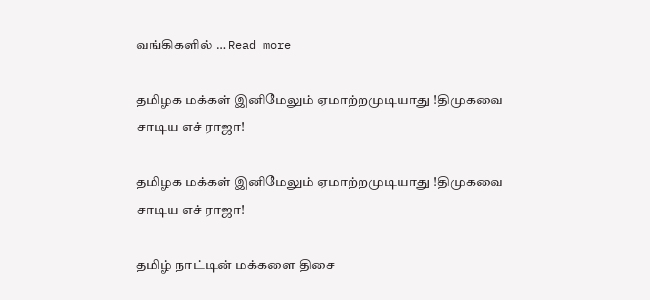வங்கிகளில் … Read more

தமிழக மக்கள் இனிமேலும் ஏமாற்றமுடியாது !திமுகவை சாடிய எச் ராஜா!

தமிழக மக்கள் இனிமேலும் ஏமாற்றமுடியாது !திமுகவை சாடிய எச் ராஜா!

தமிழ் நாட்டின் மக்களை திசை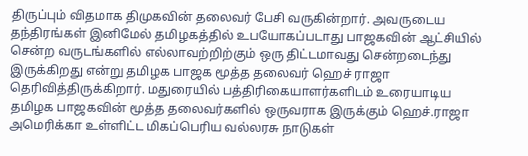திருப்பும் விதமாக திமுகவின் தலைவர் பேசி வருகின்றார். அவருடைய தந்திரங்கள் இனிமேல் தமிழகத்தில் உபயோகப்படாது பாஜகவின் ஆட்சியில் சென்ற வருடங்களில் எல்லாவற்றிற்கும் ஒரு திட்டமாவது சென்றடைந்து இருக்கிறது என்று தமிழக பாஜக மூத்த தலைவர் ஹெச் ராஜா தெரிவித்திருக்கிறார். மதுரையில் பத்திரிகையாளர்களிடம் உரையாடிய தமிழக பாஜகவின் மூத்த தலைவர்களில் ஒருவராக இருக்கும் ஹெச்.ராஜா அமெரிக்கா உள்ளிட்ட மிகப்பெரிய வல்லரசு நாடுகள்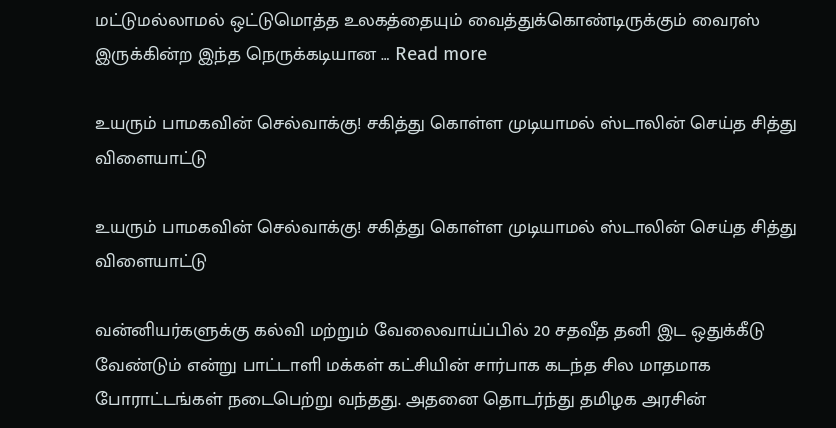மட்டுமல்லாமல் ஒட்டுமொத்த உலகத்தையும் வைத்துக்கொண்டிருக்கும் வைரஸ் இருக்கின்ற இந்த நெருக்கடியான … Read more

உயரும் பாமகவின் செல்வாக்கு! சகித்து கொள்ள முடியாமல் ஸ்டாலின் செய்த சித்து விளையாட்டு

உயரும் பாமகவின் செல்வாக்கு! சகித்து கொள்ள முடியாமல் ஸ்டாலின் செய்த சித்து விளையாட்டு

வன்னியர்களுக்கு கல்வி மற்றும் வேலைவாய்ப்பில் 20 சதவீத தனி இட ஒதுக்கீடு வேண்டும் என்று பாட்டாளி மக்கள் கட்சியின் சார்பாக கடந்த சில மாதமாக போராட்டங்கள் நடைபெற்று வந்தது. அதனை தொடர்ந்து தமிழக அரசின்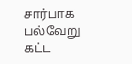சார்பாக பல்வேறு கட்ட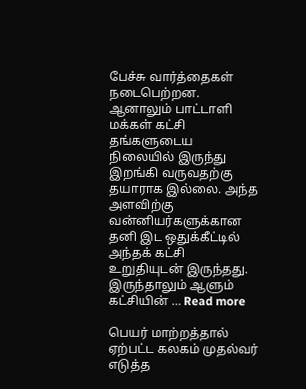பேச்சு வார்த்தைகள் நடைபெற்றன. ஆனாலும் பாட்டாளி மக்கள் கட்சி தங்களுடைய நிலையில் இருந்து இறங்கி வருவதற்கு தயாராக இல்லை. அந்த அளவிற்கு வன்னியர்களுக்கான தனி இட ஒதுக்கீட்டில் அந்தக் கட்சி உறுதியுடன் இருந்தது. இருந்தாலும் ஆளும் கட்சியின் … Read more

பெயர் மாற்றத்தால் ஏற்பட்ட கலகம் முதல்வர் எடுத்த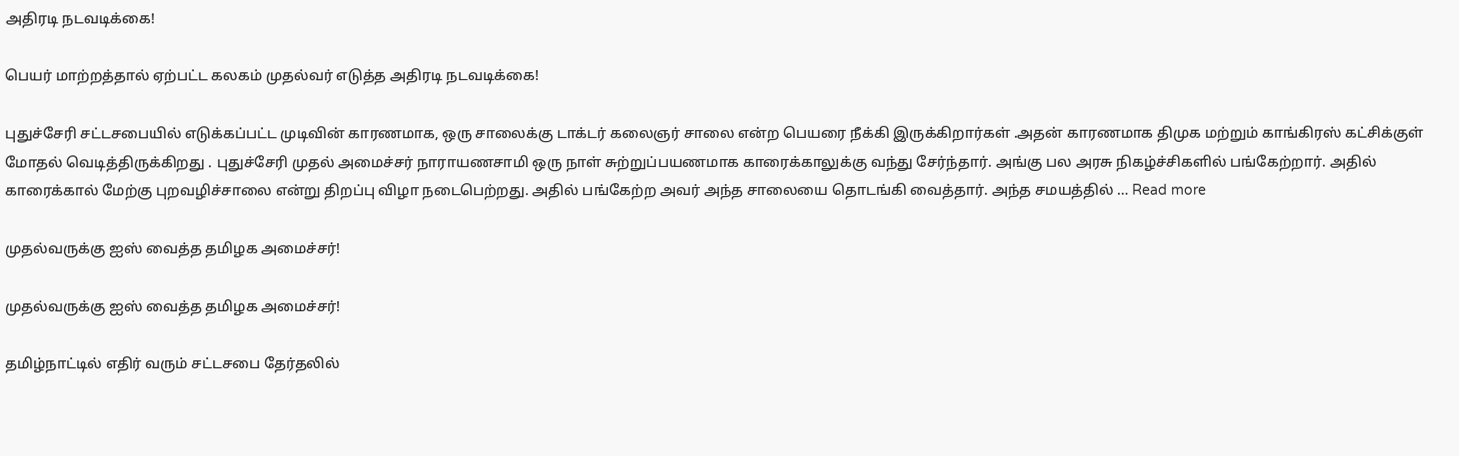அதிரடி நடவடிக்கை!

பெயர் மாற்றத்தால் ஏற்பட்ட கலகம் முதல்வர் எடுத்த அதிரடி நடவடிக்கை!

புதுச்சேரி சட்டசபையில் எடுக்கப்பட்ட முடிவின் காரணமாக, ஒரு சாலைக்கு டாக்டர் கலைஞர் சாலை என்ற பெயரை நீக்கி இருக்கிறார்கள் .அதன் காரணமாக திமுக மற்றும் காங்கிரஸ் கட்சிக்குள் மோதல் வெடித்திருக்கிறது . புதுச்சேரி முதல் அமைச்சர் நாராயணசாமி ஒரு நாள் சுற்றுப்பயணமாக காரைக்காலுக்கு வந்து சேர்ந்தார். அங்கு பல அரசு நிகழ்ச்சிகளில் பங்கேற்றார். அதில் காரைக்கால் மேற்கு புறவழிச்சாலை என்று திறப்பு விழா நடைபெற்றது. அதில் பங்கேற்ற அவர் அந்த சாலையை தொடங்கி வைத்தார். அந்த சமயத்தில் … Read more

முதல்வருக்கு ஐஸ் வைத்த தமிழக அமைச்சர்!

முதல்வருக்கு ஐஸ் வைத்த தமிழக அமைச்சர்!

தமிழ்நாட்டில் எதிர் வரும் சட்டசபை தேர்தலில்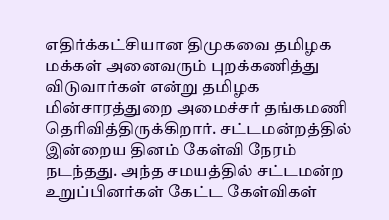எதிர்க்கட்சியான திமுகவை தமிழக மக்கள் அனைவரும் புறக்கணித்து விடுவார்கள் என்று தமிழக மின்சாரத்துறை அமைச்சர் தங்கமணி தெரிவித்திருக்கிறார். சட்டமன்றத்தில் இன்றைய தினம் கேள்வி நேரம் நடந்தது. அந்த சமயத்தில் சட்டமன்ற உறுப்பினர்கள் கேட்ட கேள்விகள்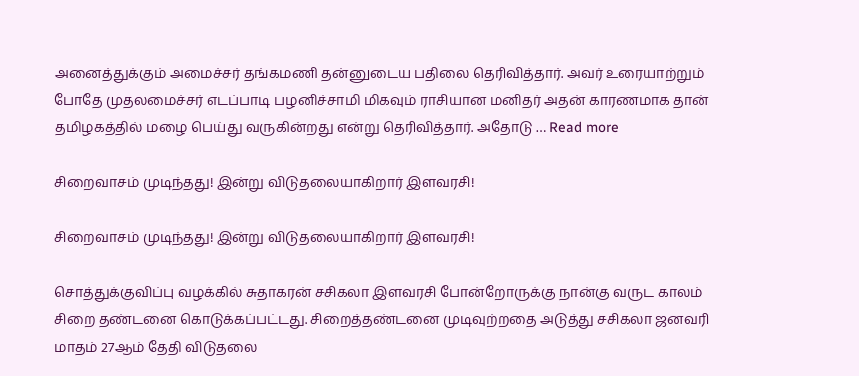அனைத்துக்கும் அமைச்சர் தங்கமணி தன்னுடைய பதிலை தெரிவித்தார். அவர் உரையாற்றும் போதே முதலமைச்சர் எடப்பாடி பழனிச்சாமி மிகவும் ராசியான மனிதர் அதன் காரணமாக தான் தமிழகத்தில் மழை பெய்து வருகின்றது என்று தெரிவித்தார். அதோடு … Read more

சிறைவாசம் முடிந்தது! இன்று விடுதலையாகிறார் இளவரசி!

சிறைவாசம் முடிந்தது! இன்று விடுதலையாகிறார் இளவரசி!

சொத்துக்குவிப்பு வழக்கில் சுதாகரன் சசிகலா இளவரசி போன்றோருக்கு நான்கு வருட காலம் சிறை தண்டனை கொடுக்கப்பட்டது. சிறைத்தண்டனை முடிவுற்றதை அடுத்து சசிகலா ஜனவரி மாதம் 27ஆம் தேதி விடுதலை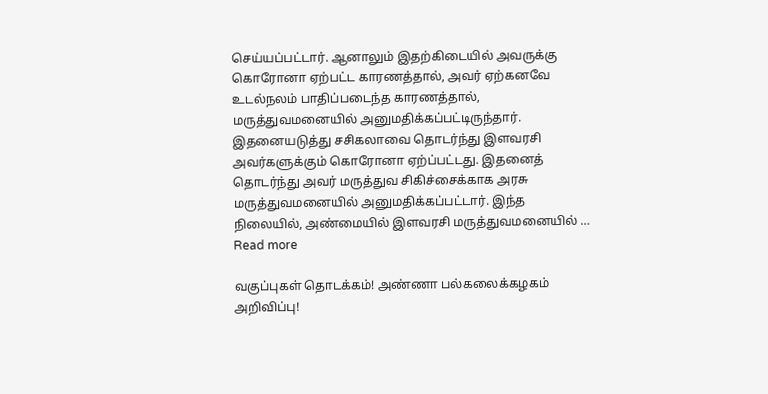செய்யப்பட்டார். ஆனாலும் இதற்கிடையில் அவருக்கு கொரோனா ஏற்பட்ட காரணத்தால், அவர் ஏற்கனவே உடல்நலம் பாதிப்படைந்த காரணத்தால், மருத்துவமனையில் அனுமதிக்கப்பட்டிருந்தார். இதனையடுத்து சசிகலாவை தொடர்ந்து இளவரசி அவர்களுக்கும் கொரோனா ஏற்ப்பட்டது. இதனைத் தொடர்ந்து அவர் மருத்துவ சிகிச்சைக்காக அரசு மருத்துவமனையில் அனுமதிக்கப்பட்டார். இந்த நிலையில், அண்மையில் இளவரசி மருத்துவமனையில் … Read more

வகுப்புகள் தொடக்கம்! அண்ணா பல்கலைக்கழகம் அறிவிப்பு!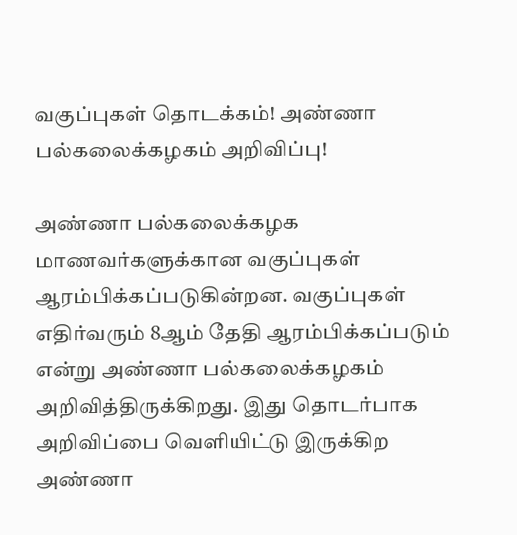வகுப்புகள் தொடக்கம்! அண்ணா பல்கலைக்கழகம் அறிவிப்பு!

அண்ணா பல்கலைக்கழக மாணவர்களுக்கான வகுப்புகள் ஆரம்பிக்கப்படுகின்றன. வகுப்புகள் எதிர்வரும் 8ஆம் தேதி ஆரம்பிக்கப்படும் என்று அண்ணா பல்கலைக்கழகம் அறிவித்திருக்கிறது. இது தொடர்பாக அறிவிப்பை வெளியிட்டு இருக்கிற அண்ணா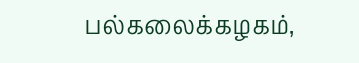பல்கலைக்கழகம்,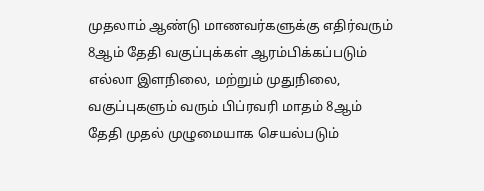முதலாம் ஆண்டு மாணவர்களுக்கு எதிர்வரும் 8ஆம் தேதி வகுப்புக்கள் ஆரம்பிக்கப்படும் எல்லா இளநிலை, மற்றும் முதுநிலை, வகுப்புகளும் வரும் பிப்ரவரி மாதம் 8ஆம் தேதி முதல் முழுமையாக செயல்படும்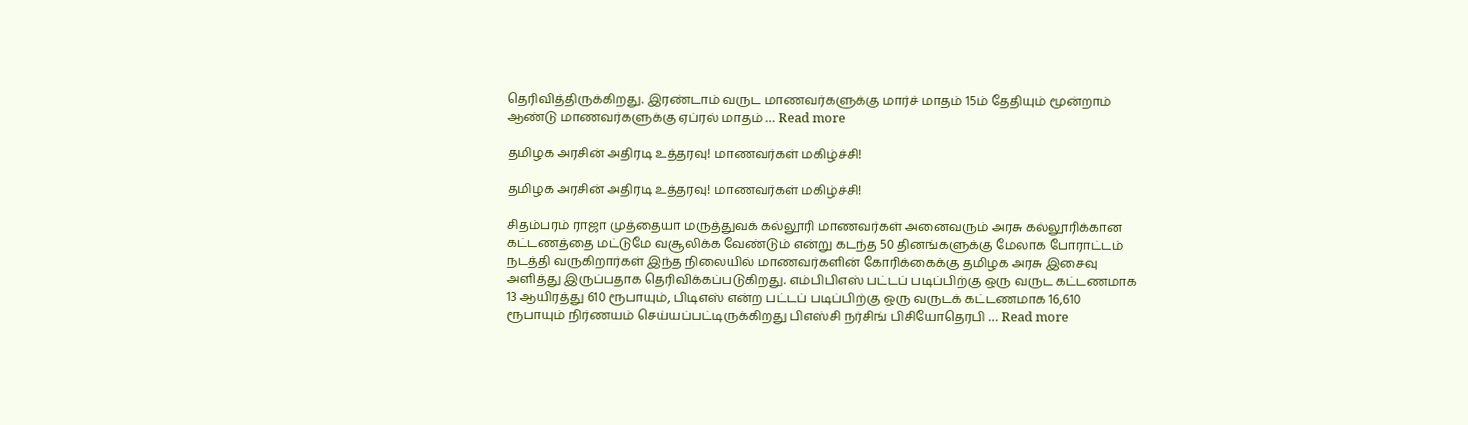தெரிவித்திருக்கிறது. இரண்டாம் வருட மாணவர்களுக்கு மார்ச் மாதம் 15ம் தேதியும் மூன்றாம் ஆண்டு மாணவர்களுக்கு ஏப்ரல் மாதம் … Read more

தமிழக அரசின் அதிரடி உத்தரவு! மாணவர்கள் மகிழ்ச்சி!

தமிழக அரசின் அதிரடி உத்தரவு! மாணவர்கள் மகிழ்ச்சி!

சிதம்பரம் ராஜா முத்தையா மருத்துவக் கல்லூரி மாணவர்கள் அனைவரும் அரசு கல்லூரிக்கான கட்டணத்தை மட்டுமே வசூலிக்க வேண்டும் என்று கடந்த 50 தினங்களுக்கு மேலாக போராட்டம் நடத்தி வருகிறார்கள் இந்த நிலையில் மாணவர்களின் கோரிக்கைக்கு தமிழக அரசு இசைவு அளித்து இருப்பதாக தெரிவிக்கப்படுகிறது. எம்பிபிஎஸ் பட்டப் படிப்பிற்கு ஒரு வருட கட்டணமாக 13 ஆயிரத்து 610 ரூபாயும், பிடிஎஸ் என்ற பட்டப் படிப்பிற்கு ஒரு வருடக் கட்டணமாக 16,610 ரூபாயும் நிர்ணயம் செய்யப்பட்டிருக்கிறது பிஎஸ்சி நர்சிங் பிசியோதெரபி … Read more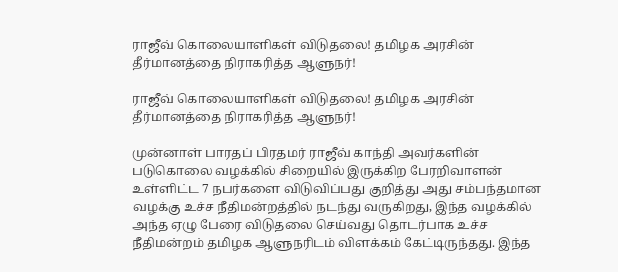ராஜீவ் கொலையாளிகள் விடுதலை! தமிழக அரசின் தீர்மானத்தை நிராகரித்த ஆளுநர்!

ராஜீவ் கொலையாளிகள் விடுதலை! தமிழக அரசின் தீர்மானத்தை நிராகரித்த ஆளுநர்!

முன்னாள் பாரதப் பிரதமர் ராஜீவ் காந்தி அவர்களின் படுகொலை வழக்கில் சிறையில் இருக்கிற பேரறிவாளன் உள்ளிட்ட 7 நபர்களை விடுவிப்பது குறித்து அது சம்பந்தமான வழக்கு உச்ச நீதிமன்றத்தில் நடந்து வருகிறது, இந்த வழக்கில் அந்த ஏழு பேரை விடுதலை செய்வது தொடர்பாக உச்ச நீதிமன்றம் தமிழக ஆளுநரிடம் விளக்கம் கேட்டிருந்தது. இந்த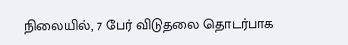நிலையில், 7 பேர் விடுதலை தொடர்பாக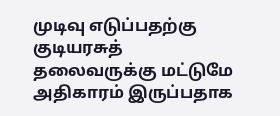முடிவு எடுப்பதற்கு குடியரசுத் தலைவருக்கு மட்டுமே அதிகாரம் இருப்பதாக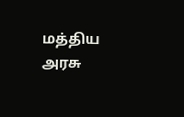மத்திய அரசு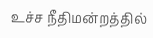உச்ச நீதிமன்றத்தில்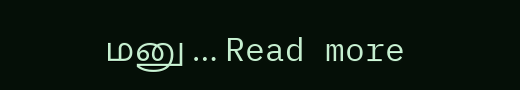மனு … Read more